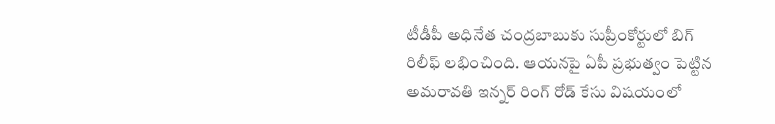టీడీపీ అధినేత చంద్రబాబుకు సుప్రీంకోర్టులో బిగ్ రిలీఫ్ లభించింది. ఆయనపై ఏపీ ప్రభుత్వం పెట్టిన అమరావతి ఇన్నర్ రింగ్ రోడ్ కేసు విషయంలో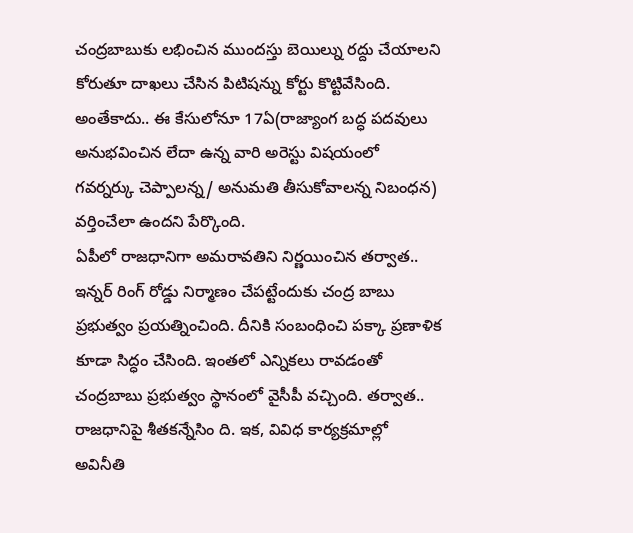చంద్రబాబుకు లభించిన ముందస్తు బెయిల్ను రద్దు చేయాలని కోరుతూ దాఖలు చేసిన పిటిషన్ను కోర్టు కొట్టివేసింది. అంతేకాదు.. ఈ కేసులోనూ 17ఏ(రాజ్యాంగ బద్ధ పదవులు అనుభవించిన లేదా ఉన్న వారి అరెస్టు విషయంలో గవర్నర్కు చెప్పాలన్న/ అనుమతి తీసుకోవాలన్న నిబంధన) వర్తించేలా ఉందని పేర్కొంది.
ఏపీలో రాజధానిగా అమరావతిని నిర్ణయించిన తర్వాత.. ఇన్నర్ రింగ్ రోడ్డు నిర్మాణం చేపట్టేందుకు చంద్ర బాబు ప్రభుత్వం ప్రయత్నించింది. దీనికి సంబంధించి పక్కా ప్రణాళిక కూడా సిద్ధం చేసింది. ఇంతలో ఎన్నికలు రావడంతో చంద్రబాబు ప్రభుత్వం స్థానంలో వైసీపీ వచ్చింది. తర్వాత.. రాజధానిపై శీతకన్నేసిం ది. ఇక, వివిధ కార్యక్రమాల్లో అవినీతి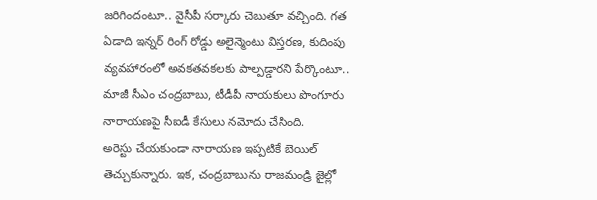జరిగిందంటూ.. వైసీపీ సర్కారు చెబుతూ వచ్చింది. గత ఏడాది ఇన్నర్ రింగ్ రోడ్డు అలైన్మెంటు విస్తరణ, కుదింపు వ్యవహారంలో అవకతవకలకు పాల్పడ్డారని పేర్కొంటూ.. మాజీ సీఎం చంద్రబాబు, టీడీపీ నాయకులు పొంగూరు నారాయణపై సీఐడీ కేసులు నమోదు చేసింది.
అరెస్టు చేయకుండా నారాయణ ఇప్పటికే బెయిల్ తెచ్చుకున్నారు. ఇక, చంద్రబాబును రాజమండ్రి జైల్లో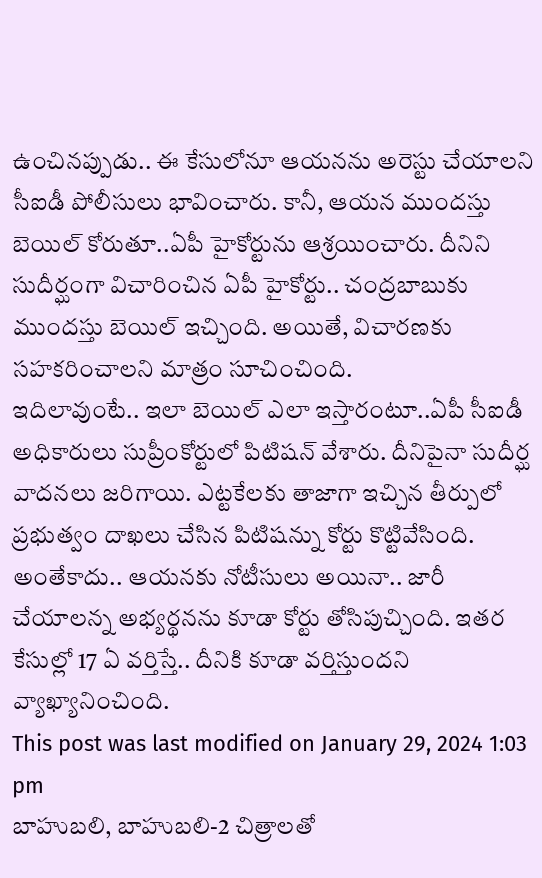ఉంచినప్పుడు.. ఈ కేసులోనూ ఆయనను అరెస్టు చేయాలని సీఐడీ పోలీసులు భావించారు. కానీ, ఆయన ముందస్తు బెయిల్ కోరుతూ..ఏపీ హైకోర్టును ఆశ్రయించారు. దీనిని సుదీర్ఘంగా విచారించిన ఏపీ హైకోర్టు.. చంద్రబాబుకు ముందస్తు బెయిల్ ఇచ్చింది. అయితే, విచారణకు సహకరించాలని మాత్రం సూచించింది.
ఇదిలావుంటే.. ఇలా బెయిల్ ఎలా ఇస్తారంటూ..ఏపీ సీఐడీ అధికారులు సుప్రీంకోర్టులో పిటిషన్ వేశారు. దీనిపైనా సుదీర్ఘ వాదనలు జరిగాయి. ఎట్టకేలకు తాజాగా ఇచ్చిన తీర్పులో ప్రభుత్వం దాఖలు చేసిన పిటిషన్ను కోర్టు కొట్టివేసింది. అంతేకాదు.. ఆయనకు నోటీసులు అయినా.. జారీ చేయాలన్న అభ్యర్థనను కూడా కోర్టు తోసిపుచ్చింది. ఇతర కేసుల్లో 17 ఏ వర్తిస్తే.. దీనికి కూడా వర్తిస్తుందని వ్యాఖ్యానించింది.
This post was last modified on January 29, 2024 1:03 pm
బాహుబలి, బాహుబలి-2 చిత్రాలతో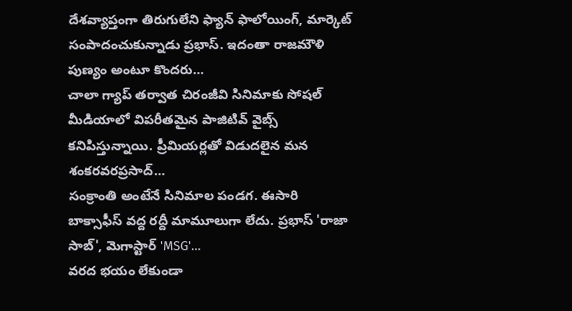దేశవ్యాప్తంగా తిరుగులేని ఫ్యాన్ ఫాలోయింగ్, మార్కెట్ సంపాదంచుకున్నాడు ప్రభాస్. ఇదంతా రాజమౌళి పుణ్యం అంటూ కొందరు…
చాలా గ్యాప్ తర్వాత చిరంజీవి సినిమాకు సోషల్ మీడియాలో విపరీతమైన పాజిటివ్ వైబ్స్ కనిపిస్తున్నాయి. ప్రీమియర్లతో విడుదలైన మన శంకరవరప్రసాద్…
సంక్రాంతి అంటేనే సినిమాల పండగ. ఈసారి బాక్సాఫీస్ వద్ద రద్దీ మామూలుగా లేదు. ప్రభాస్ 'రాజా సాబ్', మెగాస్టార్ 'MSG'…
వరద భయం లేకుండా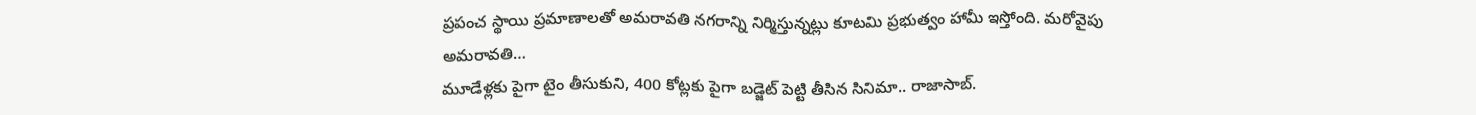ప్రపంచ స్థాయి ప్రమాణాలతో అమరావతి నగరాన్ని నిర్మిస్తున్నట్లు కూటమి ప్రభుత్వం హామీ ఇస్తోంది. మరోవైపు అమరావతి…
మూడేళ్లకు పైగా టైం తీసుకుని, 400 కోట్లకు పైగా బడ్జెట్ పెట్టి తీసిన సినిమా.. రాజాసాబ్.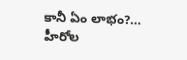కానీ ఏం లాభం?…
హీరోల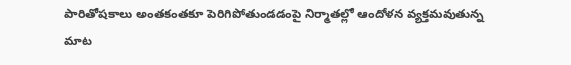పారితోషకాలు అంతకంతకూ పెరిగిపోతుండడంపై నిర్మాతల్లో ఆందోళన వ్యక్తమవుతున్న మాట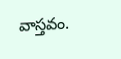వాస్తవం.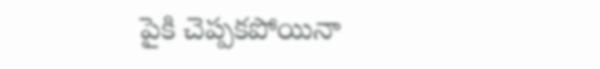పైకి చెప్పకపోయినా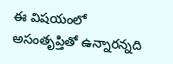ఈ విషయంలో అసంతృప్తితో ఉన్నారన్నది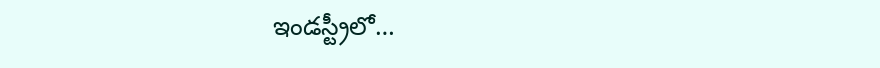ఇండస్ట్రీలో…